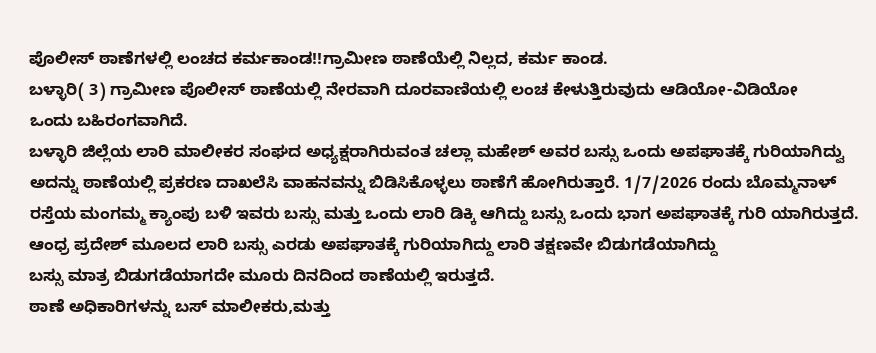ಪೊಲೀಸ್ ಠಾಣೆಗಳಲ್ಲಿ ಲಂಚದ ಕರ್ಮಕಾಂಡ!!ಗ್ರಾಮೀಣ ಠಾಣೆಯೆಲ್ಲಿ ನಿಲ್ಲದ, ಕರ್ಮ ಕಾಂಡ.
ಬಳ್ಳಾರಿ( 3) ಗ್ರಾಮೀಣ ಪೊಲೀಸ್ ಠಾಣೆಯಲ್ಲಿ ನೇರವಾಗಿ ದೂರವಾಣಿಯಲ್ಲಿ ಲಂಚ ಕೇಳುತ್ತಿರುವುದು ಆಡಿಯೋ-ವಿಡಿಯೋ
ಒಂದು ಬಹಿರಂಗವಾಗಿದೆ.
ಬಳ್ಳಾರಿ ಜಿಲ್ಲೆಯ ಲಾರಿ ಮಾಲೀಕರ ಸಂಘದ ಅಧ್ಯಕ್ಷರಾಗಿರುವಂತ ಚಲ್ಲಾ ಮಹೇಶ್ ಅವರ ಬಸ್ಸು ಒಂದು ಅಪಘಾತಕ್ಕೆ ಗುರಿಯಾಗಿದ್ವು ಅದನ್ನು ಠಾಣೆಯಲ್ಲಿ ಪ್ರಕರಣ ದಾಖಲೆಸಿ ವಾಹನವನ್ನು ಬಿಡಿಸಿಕೊಳ್ಳಲು ಠಾಣೆಗೆ ಹೋಗಿರುತ್ತಾರೆ. 1/7/2026 ರಂದು ಬೊಮ್ಮನಾಳ್ ರಸ್ತೆಯ ಮಂಗಮ್ಮ ಕ್ಯಾಂಪು ಬಳಿ ಇವರು ಬಸ್ಸು ಮತ್ತು ಒಂದು ಲಾರಿ ಡಿಕ್ಕಿ ಆಗಿದ್ದು ಬಸ್ಸು ಒಂದು ಭಾಗ ಅಪಘಾತಕ್ಕೆ ಗುರಿ ಯಾಗಿರುತ್ತದೆ.
ಆಂಧ್ರ ಪ್ರದೇಶ್ ಮೂಲದ ಲಾರಿ ಬಸ್ಸು ಎರಡು ಅಪಘಾತಕ್ಕೆ ಗುರಿಯಾಗಿದ್ದು ಲಾರಿ ತಕ್ಷಣವೇ ಬಿಡುಗಡೆಯಾಗಿದ್ದು
ಬಸ್ಸು ಮಾತ್ರ ಬಿಡುಗಡೆಯಾಗದೇ ಮೂರು ದಿನದಿಂದ ಠಾಣೆಯಲ್ಲಿ ಇರುತ್ತದೆ.
ಠಾಣೆ ಅಧಿಕಾರಿಗಳನ್ನು ಬಸ್ ಮಾಲೀಕರು,ಮತ್ತು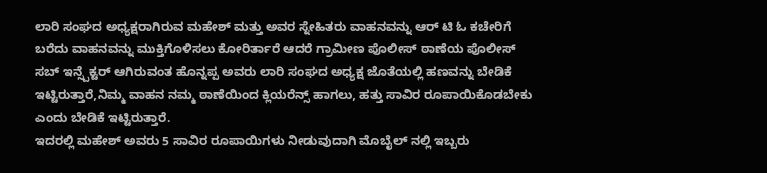ಲಾರಿ ಸಂಘದ ಅಧ್ಯಕ್ಷರಾಗಿರುವ ಮಹೇಶ್ ಮತ್ತು ಅವರ ಸ್ನೇಹಿತರು ವಾಹನವನ್ನು ಆರ್ ಟಿ ಓ ಕಚೇರಿಗೆ ಬರೆದು ವಾಹನವನ್ನು ಮುಕ್ತಿಗೊಳಿಸಲು ಕೋರಿರ್ತಾರೆ ಆದರೆ ಗ್ರಾಮೀಣ ಪೊಲೀಸ್ ಠಾಣೆಯ ಪೊಲೀಸ್ ಸಬ್ ಇನ್ಸ್ಪೆಕ್ಟರ್ ಆಗಿರುವಂತ ಹೊನ್ನಪ್ಪ ಅವರು ಲಾರಿ ಸಂಘದ ಅಧ್ಯಕ್ಷ ಜೊತೆಯಲ್ಲಿ ಹಣವನ್ನು ಬೇಡಿಕೆ ಇಟ್ಟಿರುತ್ತಾರೆ,ನಿಮ್ಮ ವಾಹನ ನಮ್ಮ ಠಾಣೆಯಿಂದ ಕ್ಲಿಯರೆನ್ಸ್ ಹಾಗಲು, ಹತ್ತು ಸಾವಿರ ರೂಪಾಯಿಕೊಡಬೇಕು ಎಂದು ಬೇಡಿಕೆ ಇಟ್ಟಿರುತ್ತಾರೆ.
ಇದರಲ್ಲಿ ಮಹೇಶ್ ಅವರು 5 ಸಾವಿರ ರೂಪಾಯಿಗಳು ನೀಡುವುದಾಗಿ ಮೊಬೈಲ್ ನಲ್ಲಿ ಇಬ್ಬರು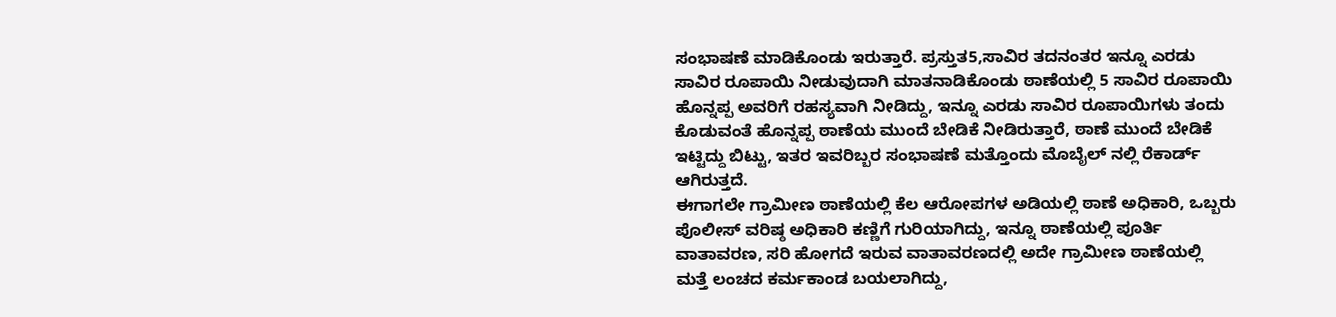ಸಂಭಾಷಣೆ ಮಾಡಿಕೊಂಡು ಇರುತ್ತಾರೆ. ಪ್ರಸ್ತುತ5,ಸಾವಿರ ತದನಂತರ ಇನ್ನೂ ಎರಡು ಸಾವಿರ ರೂಪಾಯಿ ನೀಡುವುದಾಗಿ ಮಾತನಾಡಿಕೊಂಡು ಠಾಣೆಯಲ್ಲಿ 5 ಸಾವಿರ ರೂಪಾಯಿ ಹೊನ್ನಪ್ಪ ಅವರಿಗೆ ರಹಸ್ಯವಾಗಿ ನೀಡಿದ್ದು, ಇನ್ನೂ ಎರಡು ಸಾವಿರ ರೂಪಾಯಿಗಳು ತಂದು ಕೊಡುವಂತೆ ಹೊನ್ನಪ್ಪ ಠಾಣೆಯ ಮುಂದೆ ಬೇಡಿಕೆ ನೀಡಿರುತ್ತಾರೆ, ಠಾಣೆ ಮುಂದೆ ಬೇಡಿಕೆ ಇಟ್ಟಿದ್ದು ಬಿಟ್ಟು, ಇತರ ಇವರಿಬ್ಬರ ಸಂಭಾಷಣೆ ಮತ್ತೊಂದು ಮೊಬೈಲ್ ನಲ್ಲಿ ರೆಕಾರ್ಡ್ ಆಗಿರುತ್ತದೆ.
ಈಗಾಗಲೇ ಗ್ರಾಮೀಣ ಠಾಣೆಯಲ್ಲಿ ಕೆಲ ಆರೋಪಗಳ ಅಡಿಯಲ್ಲಿ ಠಾಣೆ ಅಧಿಕಾರಿ, ಒಬ್ಬರು ಪೊಲೀಸ್ ವರಿಷ್ಠ ಅಧಿಕಾರಿ ಕಣ್ಣಿಗೆ ಗುರಿಯಾಗಿದ್ದು, ಇನ್ನೂ ಠಾಣೆಯಲ್ಲಿ ಪೂರ್ತಿ ವಾತಾವರಣ, ಸರಿ ಹೋಗದೆ ಇರುವ ವಾತಾವರಣದಲ್ಲಿ ಅದೇ ಗ್ರಾಮೀಣ ಠಾಣೆಯಲ್ಲಿ ಮತ್ತೆ ಲಂಚದ ಕರ್ಮಕಾಂಡ ಬಯಲಾಗಿದ್ದು,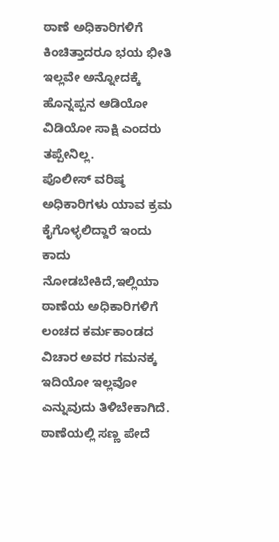ಠಾಣೆ ಅಧಿಕಾರಿಗಳಿಗೆ ಕಿಂಚಿತ್ತಾದರೂ ಭಯ ಭೀತಿ ಇಲ್ಲವೇ ಅನ್ನೋದಕ್ಕೆ ಹೊನ್ನಪ್ಪನ ಆಡಿಯೋ ವಿಡಿಯೋ ಸಾಕ್ಷಿ ಎಂದರು ತಪ್ಪೇನಿಲ್ಲ.
ಪೊಲೀಸ್ ವರಿಷ್ಠ ಅಧಿಕಾರಿಗಳು ಯಾವ ಕ್ರಮ ಕೈಗೊಳ್ಳಲಿದ್ದಾರೆ ಇಂದು ಕಾದು ನೋಡಬೇಕಿದೆ,ಇಲ್ಲಿಯಾ ಠಾಣೆಯ ಅಧಿಕಾರಿಗಳಿಗೆ ಲಂಚದ ಕರ್ಮಕಾಂಡದ ವಿಚಾರ ಅವರ ಗಮನಕ್ಕ ಇದಿಯೋ ಇಲ್ಲವೋ ಎನ್ನುವುದು ತಿಳಿಬೇಕಾಗಿದೆ. ಠಾಣೆಯಲ್ಲಿ ಸಣ್ಣ ಪೇದೆ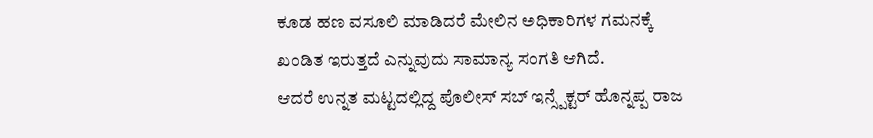ಕೂಡ ಹಣ ವಸೂಲಿ ಮಾಡಿದರೆ ಮೇಲಿನ ಅಧಿಕಾರಿಗಳ ಗಮನಕ್ಕೆ ಖಂಡಿತ ಇರುತ್ತದೆ ಎನ್ನುವುದು ಸಾಮಾನ್ಯ ಸಂಗತಿ ಆಗಿದೆ.
ಆದರೆ ಉನ್ನತ ಮಟ್ಟದಲ್ಲಿದ್ದ ಪೊಲೀಸ್ ಸಬ್ ಇನ್ಸ್ಪೆಕ್ಟರ್ ಹೊನ್ನಪ್ಪ ರಾಜ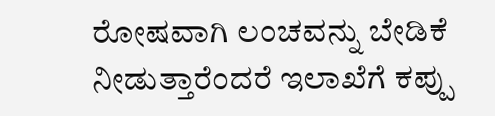ರೋಷವಾಗಿ ಲಂಚವನ್ನು ಬೇಡಿಕೆ ನೀಡುತ್ತಾರೆಂದರೆ ಇಲಾಖೆಗೆ ಕಪ್ಪು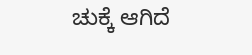ಚುಕ್ಕೆ ಆಗಿದೆ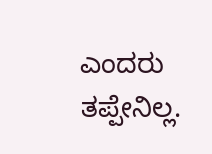ಎಂದರು ತಪ್ಪೇನಿಲ್ಲ.